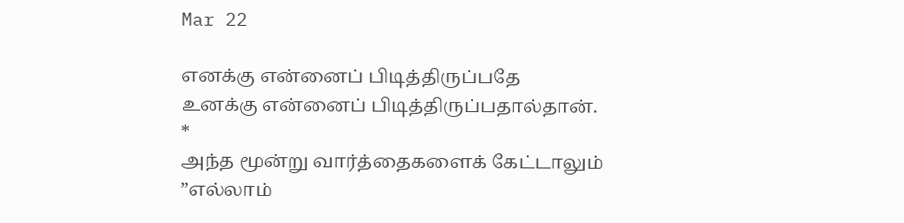Mar 22

எனக்கு என்னைப் பிடித்திருப்பதே
உனக்கு என்னைப் பிடித்திருப்பதால்தான்.
*
அந்த மூன்று வார்த்தைகளைக் கேட்டாலும்
”எல்லாம்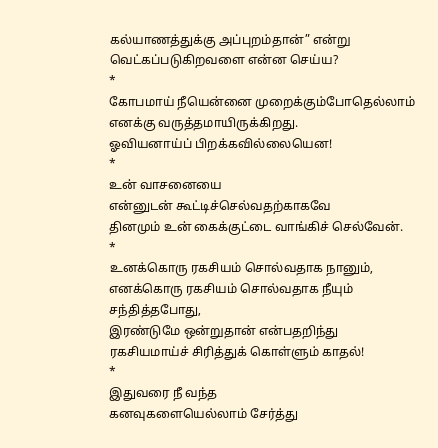கல்யாணத்துக்கு அப்புறம்தான்” என்று
வெட்கப்படுகிறவளை என்ன செய்ய?
*
கோபமாய் நீயென்னை முறைக்கும்போதெல்லாம்
எனக்கு வருத்தமாயிருக்கிறது.
ஓவியனாய்ப் பிறக்கவில்லையென!
*
உன் வாசனையை
என்னுடன் கூட்டிச்செல்வதற்காகவே
தினமும் உன் கைக்குட்டை வாங்கிச் செல்வேன்.
*
உனக்கொரு ரகசியம் சொல்வதாக நானும்,
எனக்கொரு ரகசியம் சொல்வதாக நீயும் சந்தித்தபோது,
இரண்டுமே ஒன்றுதான் என்பதறிந்து
ரகசியமாய்ச் சிரித்துக் கொள்ளும் காதல்!
*
இதுவரை நீ வந்த
கனவுகளையெல்லாம் சேர்த்து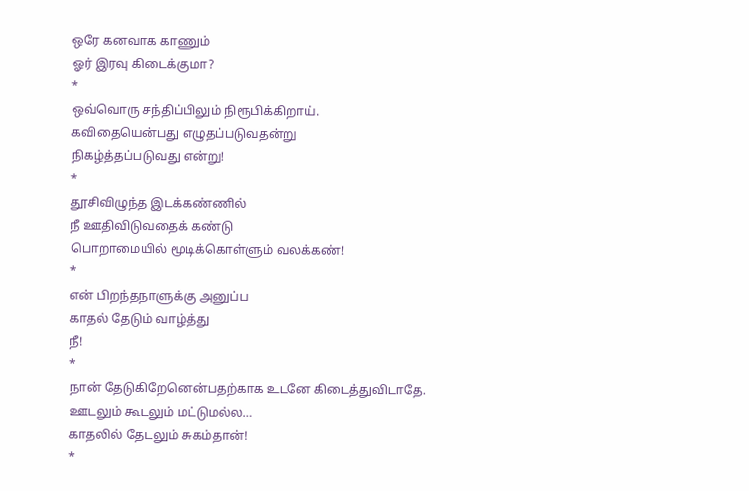ஒரே கனவாக காணும்
ஓர் இரவு கிடைக்குமா?
*
ஒவ்வொரு சந்திப்பிலும் நிரூபிக்கிறாய்.
கவிதையென்பது எழுதப்படுவதன்று
நிகழ்த்தப்படுவது என்று!
*
தூசிவிழுந்த இடக்கண்ணில்
நீ ஊதிவிடுவதைக் கண்டு
பொறாமையில் மூடிக்கொள்ளும் வலக்கண்!
*
என் பிறந்தநாளுக்கு அனுப்ப
காதல் தேடும் வாழ்த்து
நீ!
*
நான் தேடுகிறேனென்பதற்காக உடனே கிடைத்துவிடாதே.
ஊடலும் கூடலும் மட்டுமல்ல…
காதலில் தேடலும் சுகம்தான்!
*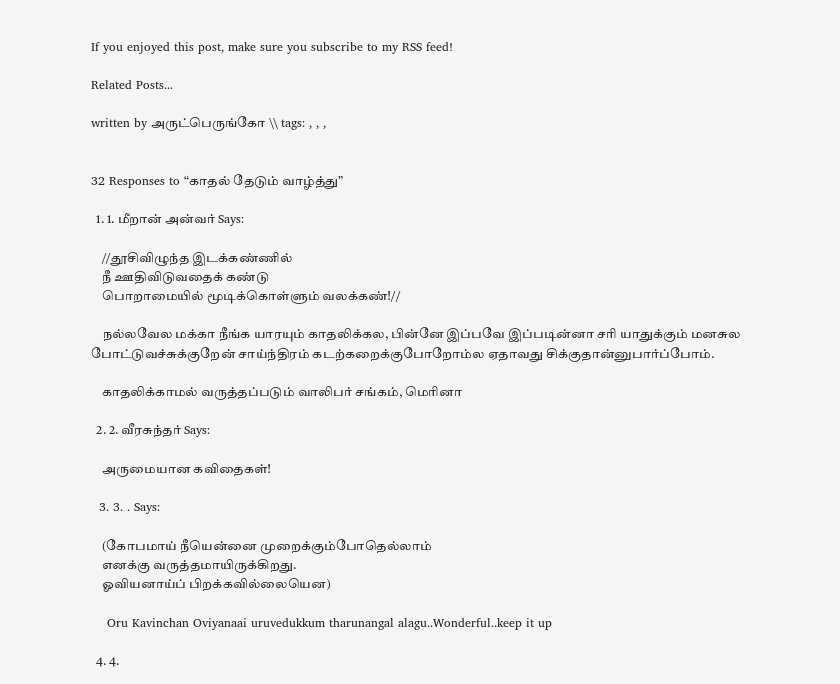If you enjoyed this post, make sure you subscribe to my RSS feed!

Related Posts...

written by அருட்பெருங்கோ \\ tags: , , ,


32 Responses to “காதல் தேடும் வாழ்த்து”

  1. 1. மீறான் அன்வர் Says:

    //தூசிவிழுந்த இடக்கண்ணில்
    நீ ஊதிவிடுவதைக் கண்டு
    பொறாமையில் மூடிக்கொள்ளும் வலக்கண்!//

    நல்லவேல மக்கா நீங்க யாரயும் காதலிக்கல, பின்னே இப்பவே இப்படின்னா சரி யாதுக்கும் மனசுல போட்டுவச்சுக்குறேன் சாய்ந்திரம் கடற்கறைக்குபோறோம்ல ஏதாவது சிக்குதான்னுபார்ப்போம்.

    காதலிக்காமல் வருத்தப்படும் வாலிபர் சங்கம், மெரினா

  2. 2. வீரசுந்தர் Says:

    அருமையான கவிதைகள்!

  3. 3. . Says:

    (கோபமாய் நீயென்னை முறைக்கும்போதெல்லாம்
    எனக்கு வருத்தமாயிருக்கிறது.
    ஓவியனாய்ப் பிறக்கவில்லையென)

    Oru Kavinchan Oviyanaai uruvedukkum tharunangal alagu..Wonderful..keep it up

  4. 4.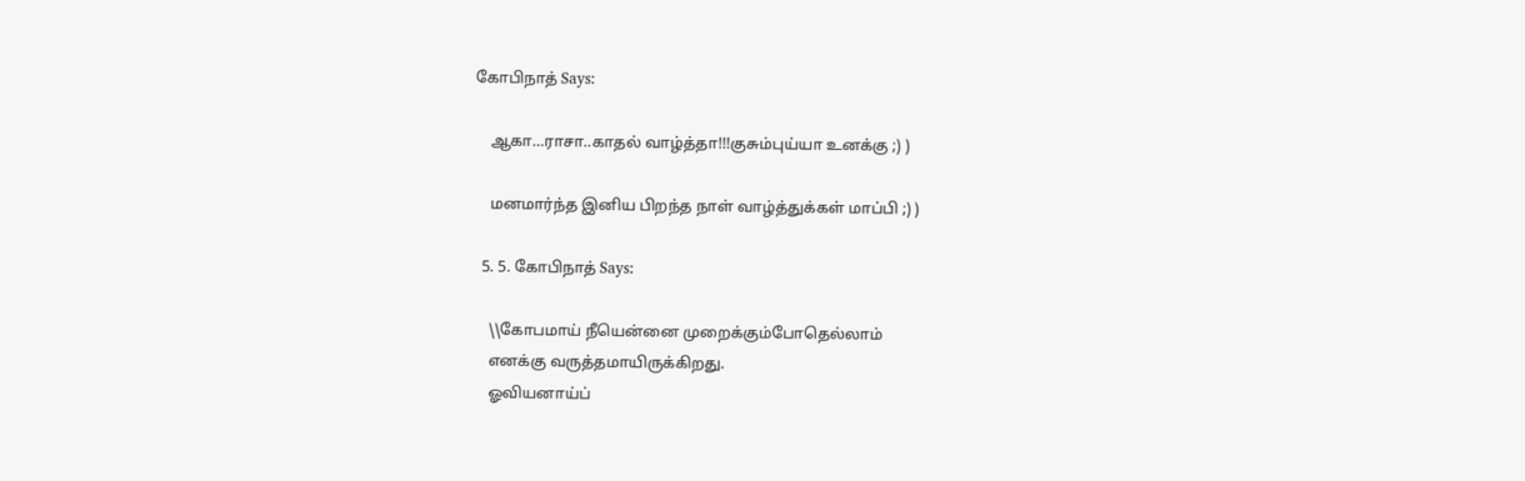கோபிநாத் Says:

    ஆகா…ராசா..காதல் வாழ்த்தா!!!குசும்புய்யா உனக்கு ;) )

    மனமார்ந்த இனிய பிறந்த நாள் வாழ்த்துக்கள் மாப்பி ;) )

  5. 5. கோபிநாத் Says:

    \\கோபமாய் நீயென்னை முறைக்கும்போதெல்லாம்
    எனக்கு வருத்தமாயிருக்கிறது.
    ஓவியனாய்ப்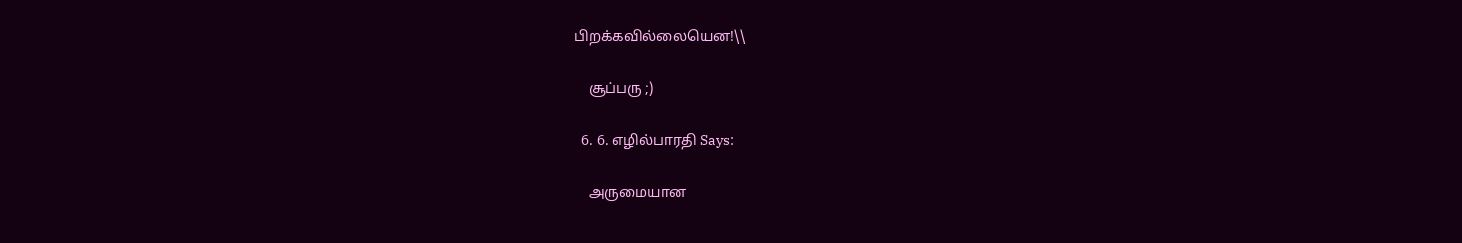பிறக்கவில்லையென!\\

    சூப்பரு ;)

  6. 6. எழில்பாரதி Says:

    அருமையான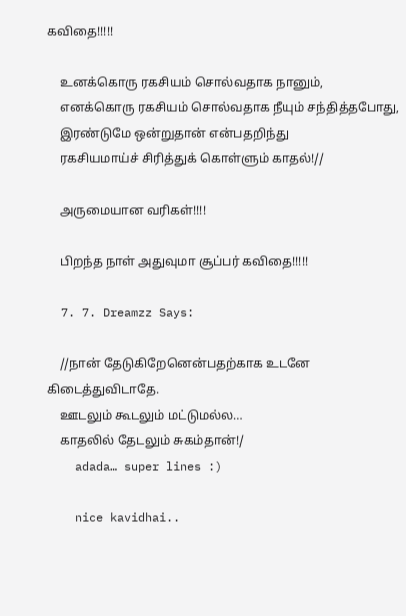கவிதை!!!!!

    உனக்கொரு ரகசியம் சொல்வதாக நானும்,
    எனக்கொரு ரகசியம் சொல்வதாக நீயும் சந்தித்தபோது,
    இரண்டுமே ஒன்றுதான் என்பதறிந்து
    ரகசியமாய்ச் சிரித்துக் கொள்ளும் காதல்!//

    அருமையான வரிகள்!!!!

    பிறந்த நாள் அதுவுமா சூப்பர் கவிதை!!!!!

  7. 7. Dreamzz Says:

    //நான் தேடுகிறேனென்பதற்காக உடனே கிடைத்துவிடாதே.
    ஊடலும் கூடலும் மட்டுமல்ல…
    காதலில் தேடலும் சுகம்தான்!/
    adada… super lines :)

    nice kavidhai..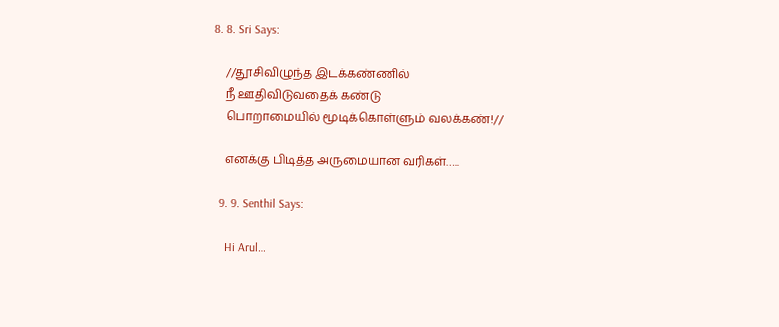8. 8. Sri Says:

    //தூசிவிழுந்த இடக்கண்ணில்
    நீ ஊதிவிடுவதைக் கண்டு
    பொறாமையில் மூடிக்கொள்ளும் வலக்கண்!//

    எனக்கு பிடித்த அருமையான வரிகள்…..

  9. 9. Senthil Says:

    Hi Arul…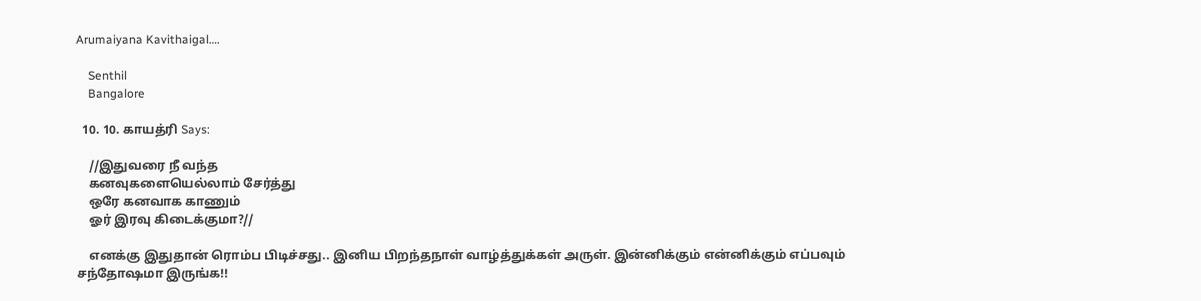Arumaiyana Kavithaigal….

    Senthil
    Bangalore

  10. 10. காயத்ரி Says:

    //இதுவரை நீ வந்த
    கனவுகளையெல்லாம் சேர்த்து
    ஒரே கனவாக காணும்
    ஓர் இரவு கிடைக்குமா?//

    எனக்கு இதுதான் ரொம்ப பிடிச்சது.. இனிய பிறந்தநாள் வாழ்த்துக்கள் அருள். இன்னிக்கும் என்னிக்கும் எப்பவும் சந்தோஷமா இருங்க!!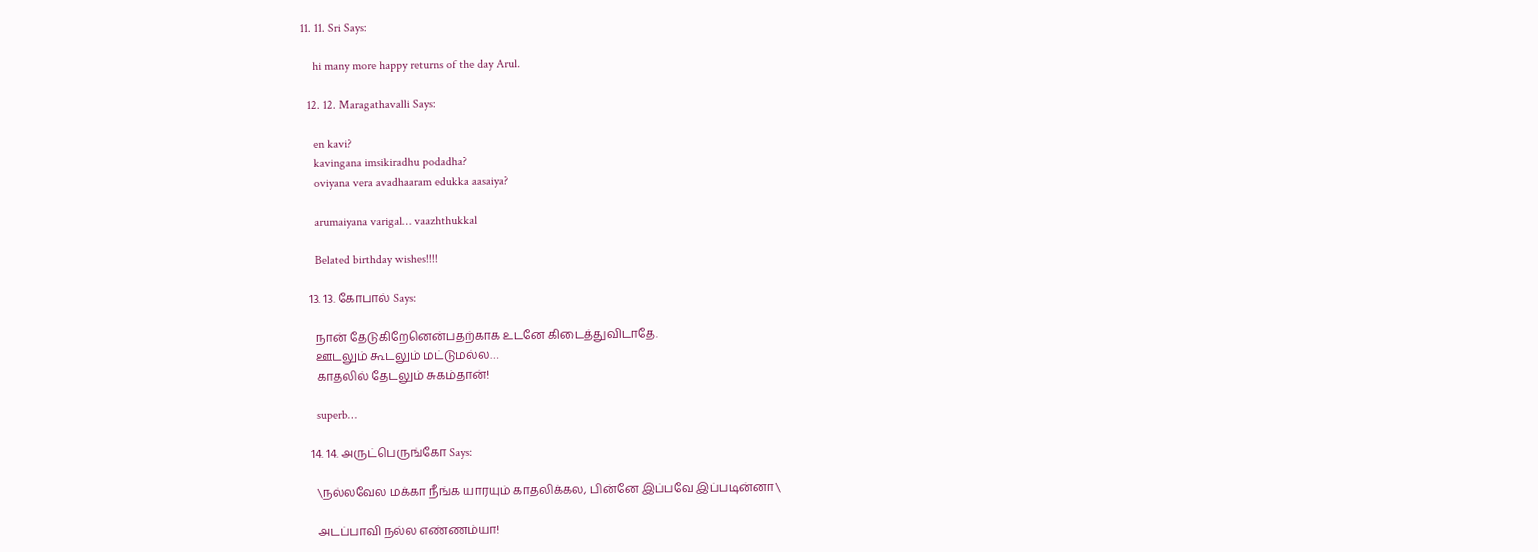11. 11. Sri Says:

    hi many more happy returns of the day Arul.

  12. 12. Maragathavalli Says:

    en kavi?
    kavingana imsikiradhu podadha?
    oviyana vera avadhaaram edukka aasaiya?

    arumaiyana varigal… vaazhthukkal

    Belated birthday wishes!!!!

  13. 13. கோபால் Says:

    நான் தேடுகிறேனென்பதற்காக உடனே கிடைத்துவிடாதே.
    ஊடலும் கூடலும் மட்டுமல்ல…
    காதலில் தேடலும் சுகம்தான்!

    superb…

  14. 14. அருட்பெருங்கோ Says:

    \நல்லவேல மக்கா நீங்க யாரயும் காதலிக்கல, பின்னே இப்பவே இப்படின்னா\

    அடப்பாவி நல்ல எண்ணம்யா!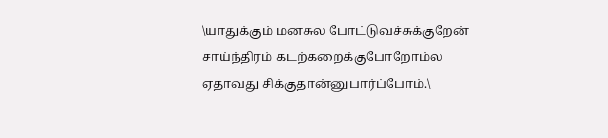\யாதுக்கும் மனசுல போட்டுவச்சுக்குறேன் சாய்ந்திரம் கடற்கறைக்குபோறோம்ல ஏதாவது சிக்குதான்னுபார்ப்போம்.\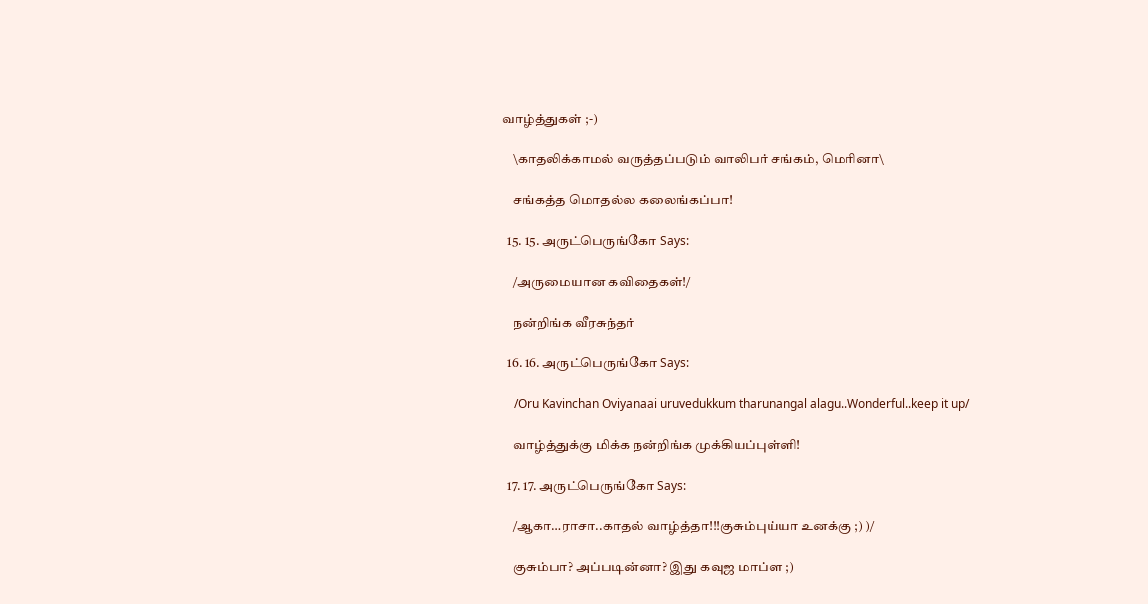வாழ்த்துகள் ;-)

    \காதலிக்காமல் வருத்தப்படும் வாலிபர் சங்கம், மெரினா\

    சங்கத்த மொதல்ல கலைங்கப்பா!

  15. 15. அருட்பெருங்கோ Says:

    /அருமையான கவிதைகள்!/

    நன்றிங்க வீரசுந்தர்

  16. 16. அருட்பெருங்கோ Says:

    /Oru Kavinchan Oviyanaai uruvedukkum tharunangal alagu..Wonderful..keep it up/

    வாழ்த்துக்கு மிக்க நன்றிங்க முக்கியப்புள்ளி!

  17. 17. அருட்பெருங்கோ Says:

    /ஆகா…ராசா..காதல் வாழ்த்தா!!!குசும்புய்யா உனக்கு ;) )/

    குசும்பா? அப்படின்னா? இது கவுஜ மாப்ள ;)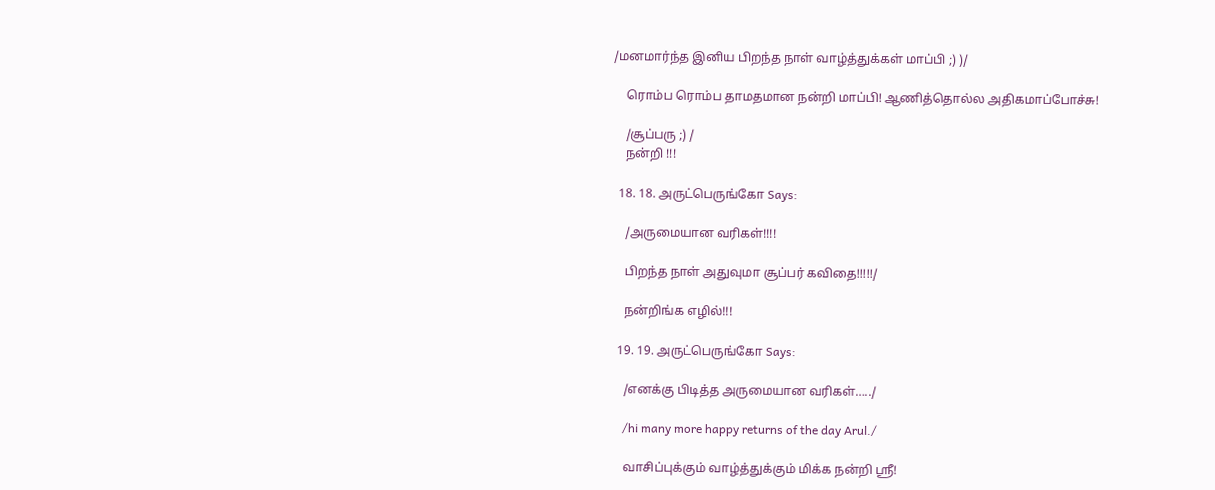/மனமார்ந்த இனிய பிறந்த நாள் வாழ்த்துக்கள் மாப்பி ;) )/

    ரொம்ப ரொம்ப தாமதமான நன்றி மாப்பி! ஆணித்தொல்ல அதிகமாப்போச்சு!

    /சூப்பரு ;) /
    நன்றி !!!

  18. 18. அருட்பெருங்கோ Says:

    /அருமையான வரிகள்!!!!

    பிறந்த நாள் அதுவுமா சூப்பர் கவிதை!!!!!/

    நன்றிங்க எழில்!!!

  19. 19. அருட்பெருங்கோ Says:

    /எனக்கு பிடித்த அருமையான வரிகள்…../

    /hi many more happy returns of the day Arul./

    வாசிப்புக்கும் வாழ்த்துக்கும் மிக்க நன்றி ஸ்ரீ!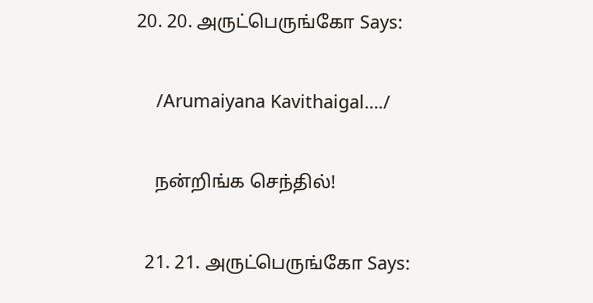20. 20. அருட்பெருங்கோ Says:

    /Arumaiyana Kavithaigal…./

    நன்றிங்க செந்தில்!

  21. 21. அருட்பெருங்கோ Says: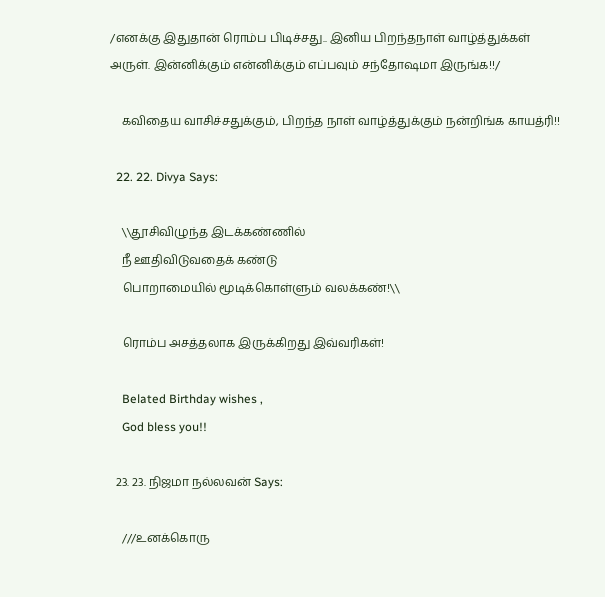/எனக்கு இதுதான் ரொம்ப பிடிச்சது.. இனிய பிறந்தநாள் வாழ்த்துக்கள் அருள். இன்னிக்கும் என்னிக்கும் எப்பவும் சந்தோஷமா இருங்க!!/

    கவிதைய வாசிச்சதுக்கும், பிறந்த நாள் வாழ்த்துக்கும் நன்றிங்க காயத்ரி!!

  22. 22. Divya Says:

    \\தூசிவிழுந்த இடக்கண்ணில்
    நீ ஊதிவிடுவதைக் கண்டு
    பொறாமையில் மூடிக்கொள்ளும் வலக்கண்!\\

    ரொம்ப அசத்தலாக இருக்கிறது இவ்வரிகள்!

    Belated Birthday wishes ,
    God bless you!!

  23. 23. நிஜமா நல்லவன் Says:

    ///உனக்கொரு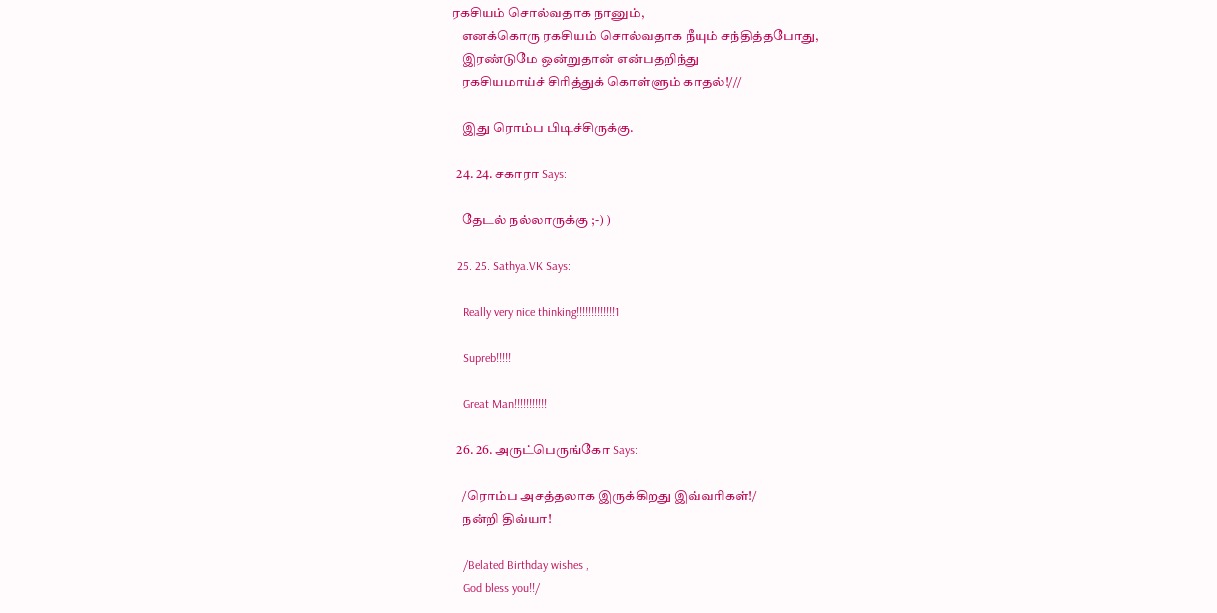ரகசியம் சொல்வதாக நானும்,
    எனக்கொரு ரகசியம் சொல்வதாக நீயும் சந்தித்தபோது,
    இரண்டுமே ஒன்றுதான் என்பதறிந்து
    ரகசியமாய்ச் சிரித்துக் கொள்ளும் காதல்!///

    இது ரொம்ப பிடிச்சிருக்கு.

  24. 24. சகாரா Says:

    தேடல் நல்லாருக்கு ;-) )

  25. 25. Sathya.VK Says:

    Really very nice thinking!!!!!!!!!!!!!1

    Supreb!!!!!

    Great Man!!!!!!!!!!!

  26. 26. அருட்பெருங்கோ Says:

    /ரொம்ப அசத்தலாக இருக்கிறது இவ்வரிகள்!/
    நன்றி திவ்யா!

    /Belated Birthday wishes ,
    God bless you!!/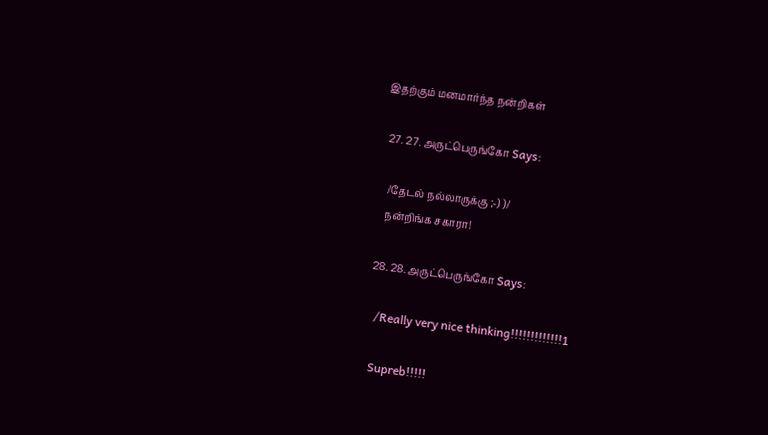இதற்கும் மனமார்ந்த நன்றிகள்

  27. 27. அருட்பெருங்கோ Says:

    /தேடல் நல்லாருக்கு ;-) )/
    நன்றிங்க சகாரா!

  28. 28. அருட்பெருங்கோ Says:

    /Really very nice thinking!!!!!!!!!!!!!1

    Supreb!!!!!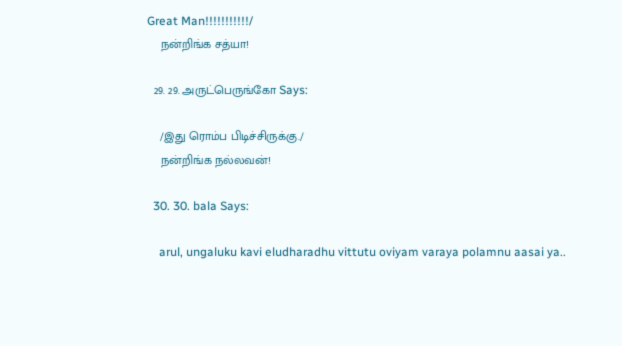Great Man!!!!!!!!!!!/
    நன்றிங்க சத்யா!

  29. 29. அருட்பெருங்கோ Says:

    /இது ரொம்ப பிடிச்சிருக்கு./
    நன்றிங்க நல்லவன்!

  30. 30. bala Says:

    arul, ungaluku kavi eludharadhu vittutu oviyam varaya polamnu aasai ya..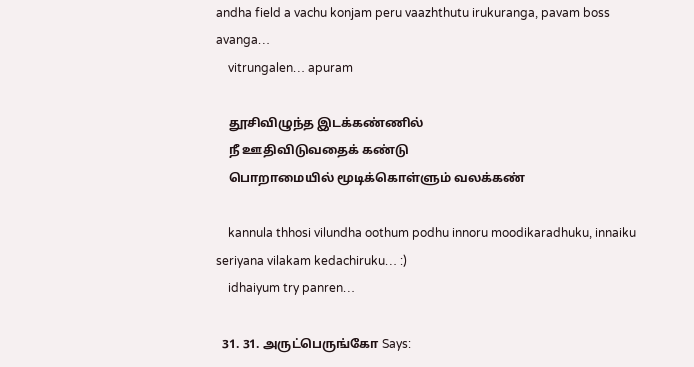andha field a vachu konjam peru vaazhthutu irukuranga, pavam boss avanga…
    vitrungalen… apuram

    தூசிவிழுந்த இடக்கண்ணில்
    நீ ஊதிவிடுவதைக் கண்டு
    பொறாமையில் மூடிக்கொள்ளும் வலக்கண்

    kannula thhosi vilundha oothum podhu innoru moodikaradhuku, innaiku seriyana vilakam kedachiruku… :)
    idhaiyum try panren…

  31. 31. அருட்பெருங்கோ Says: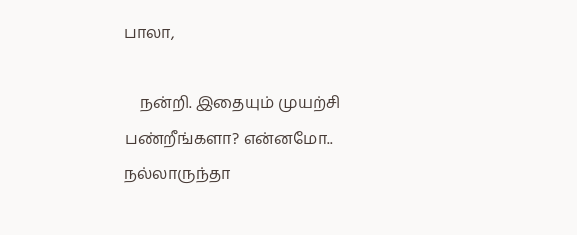பாலா,

    நன்றி. இதையும் முயற்சி பண்றீங்களா? என்னமோ.. நல்லாருந்தா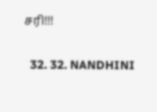சரி!!!

  32. 32. NANDHINI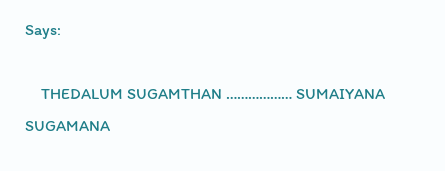Says:

    THEDALUM SUGAMTHAN ……………… SUMAIYANA SUGAMANA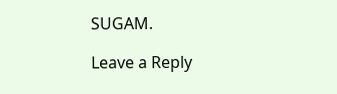SUGAM.

Leave a Reply